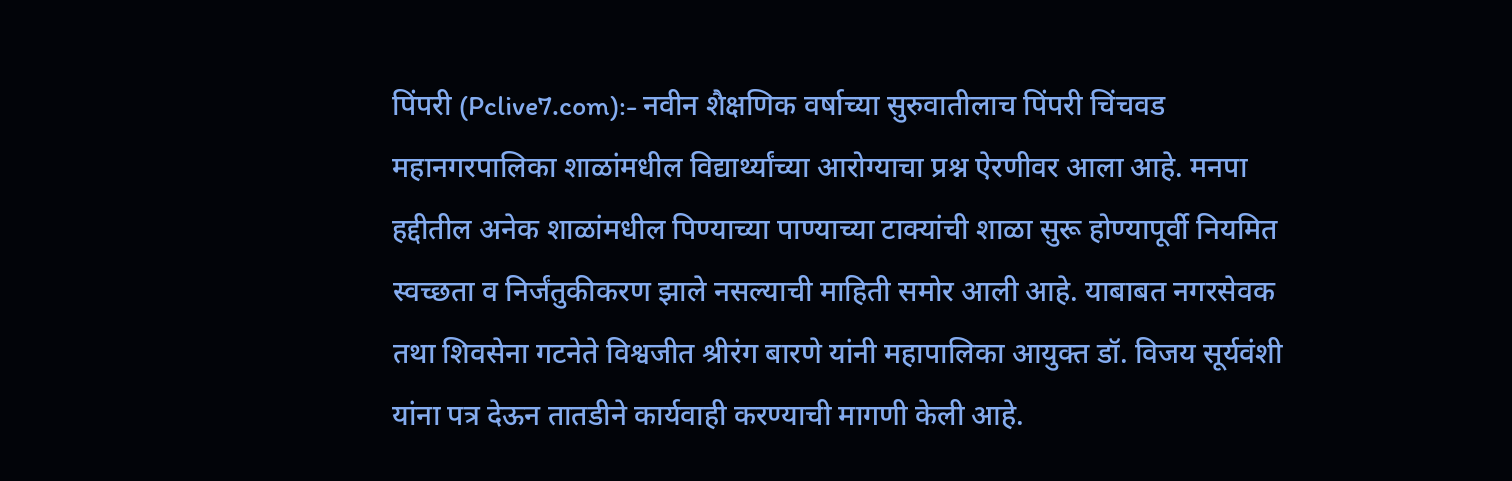पिंपरी (Pclive7.com):- नवीन शैक्षणिक वर्षाच्या सुरुवातीलाच पिंपरी चिंचवड महानगरपालिका शाळांमधील विद्यार्थ्यांच्या आरोग्याचा प्रश्न ऐरणीवर आला आहे. मनपा हद्दीतील अनेक शाळांमधील पिण्याच्या पाण्याच्या टाक्यांची शाळा सुरू होण्यापूर्वी नियमित स्वच्छता व निर्जंतुकीकरण झाले नसल्याची माहिती समोर आली आहे. याबाबत नगरसेवक तथा शिवसेना गटनेते विश्वजीत श्रीरंग बारणे यांनी महापालिका आयुक्त डॉ. विजय सूर्यवंशी यांना पत्र देऊन तातडीने कार्यवाही करण्याची मागणी केली आहे.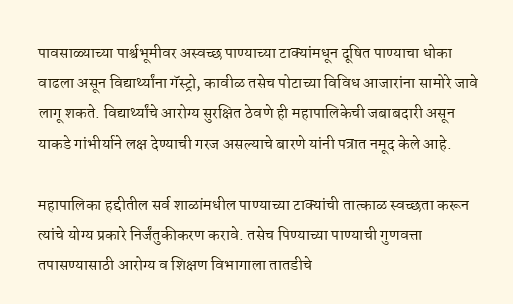पावसाळ्याच्या पार्श्वभूमीवर अस्वच्छ पाण्याच्या टाक्यांमधून दूषित पाण्याचा धोका वाढला असून विद्यार्थ्यांना गॅस्ट्रो, कावीळ तसेच पोटाच्या विविध आजारांना सामोरे जावे लागू शकते. विद्यार्थ्यांचे आरोग्य सुरक्षित ठेवणे ही महापालिकेची जबाबदारी असून याकडे गांभीर्याने लक्ष देण्याची गरज असल्याचे बारणे यांनी पत्रात नमूद केले आहे.

महापालिका हद्दीतील सर्व शाळांमधील पाण्याच्या टाक्यांची तात्काळ स्वच्छता करून त्यांचे योग्य प्रकारे निर्जंतुकीकरण करावे. तसेच पिण्याच्या पाण्याची गुणवत्ता तपासण्यासाठी आरोग्य व शिक्षण विभागाला तातडीचे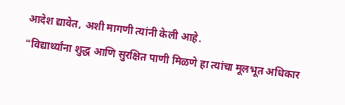आदेश द्यावेत, अशी मागणी त्यांनी केली आहे.
“विद्यार्थ्यांना शुद्ध आणि सुरक्षित पाणी मिळणे हा त्यांचा मूलभूत अधिकार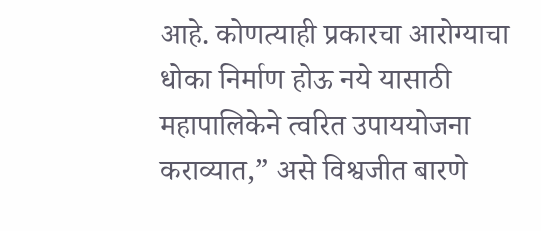आहे. कोणत्याही प्रकारचा आरोग्याचा धोका निर्माण होऊ नये यासाठी महापालिकेने त्वरित उपाययोजना कराव्यात,” असे विश्वजीत बारणे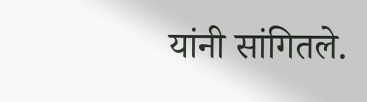यांनी सांगितले.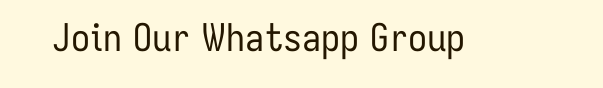Join Our Whatsapp Group